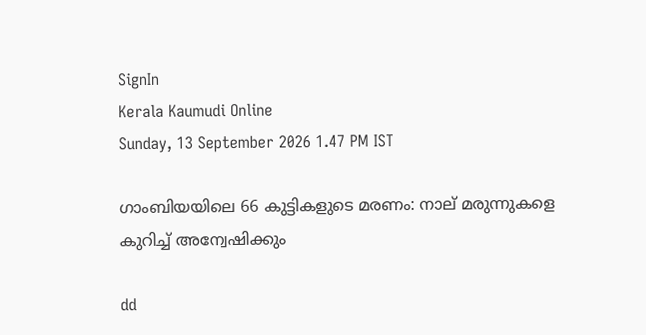SignIn
Kerala Kaumudi Online
Sunday, 13 September 2026 1.47 PM IST

ഗാംബിയയിലെ 66 കുട്ടികളുടെ മരണം: നാല് മരുന്നുകളെ കുറിച്ച് അന്വേഷിക്കും

dd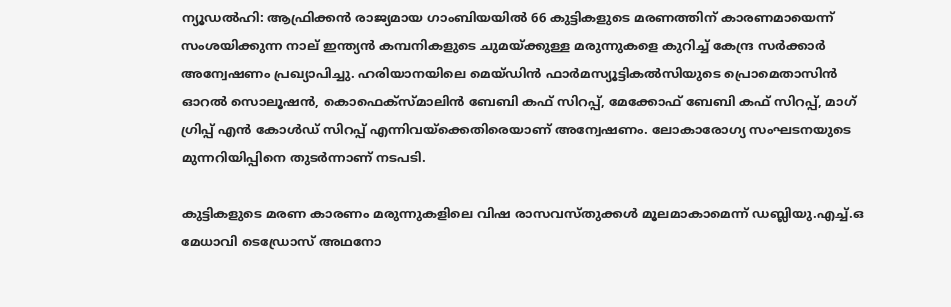ന്യൂഡൽഹി: ആഫ്രിക്കൻ രാജ്യമായ ഗാംബിയയിൽ 66 കുട്ടികളുടെ മരണത്തിന് കാരണമായെന്ന് സംശയിക്കുന്ന നാല് ഇന്ത്യൻ കമ്പനികളുടെ ചുമയ്‌ക്കുള്ള മരുന്നുകളെ കുറിച്ച് കേന്ദ്ര സർക്കാർ അന്വേഷണം പ്രഖ്യാപിച്ചു. ഹരിയാനയിലെ മെയ്ഡിൻ ഫാർമസ്യൂട്ടികൽസിയുടെ പ്രൊമെതാസിൻ ഓറൽ സൊലൂഷൻ, കൊഫെക്‌സ്‌മാലിൻ ബേബി കഫ് സിറപ്പ്, മേക്കോഫ് ബേബി കഫ് സിറപ്പ്, മാഗ് ഗ്രിപ്പ് എൻ കോൾഡ് സിറപ്പ് എന്നിവയ്ക്കെതിരെയാണ് അന്വേഷണം. ലോകാരോഗ്യ സംഘടനയുടെ മുന്നറിയിപ്പിനെ തുടർന്നാണ് നടപടി.

കുട്ടികളുടെ മരണ കാരണം മരുന്നുകളിലെ വിഷ രാസവസ്‌തുക്കൾ മൂലമാകാമെന്ന് ഡബ്ലിയു.എച്ച്.ഒ മേധാവി ടെഡ്രോസ് അഥനോ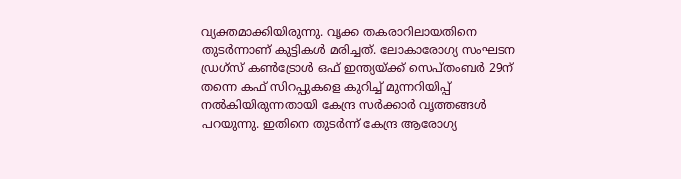വ്യക്തമാക്കിയിരുന്നു. വൃക്ക തകരാറിലായതിനെ തുടർന്നാണ് കുട്ടികൾ മരിച്ചത്. ലോകാരോഗ്യ സംഘടന ഡ്രഗ്സ് കൺട്രോൾ ഒഫ് ഇന്ത്യയ്‌ക്ക് സെപ്‌തംബർ 29ന് തന്നെ കഫ് സിറപ്പുകളെ കുറിച്ച് മുന്നറിയിപ്പ് നൽകിയിരുന്നതായി കേന്ദ്ര സർക്കാർ വൃത്തങ്ങൾ പറയുന്നു. ഇതിനെ തുടർന്ന് കേന്ദ്ര ആരോഗ്യ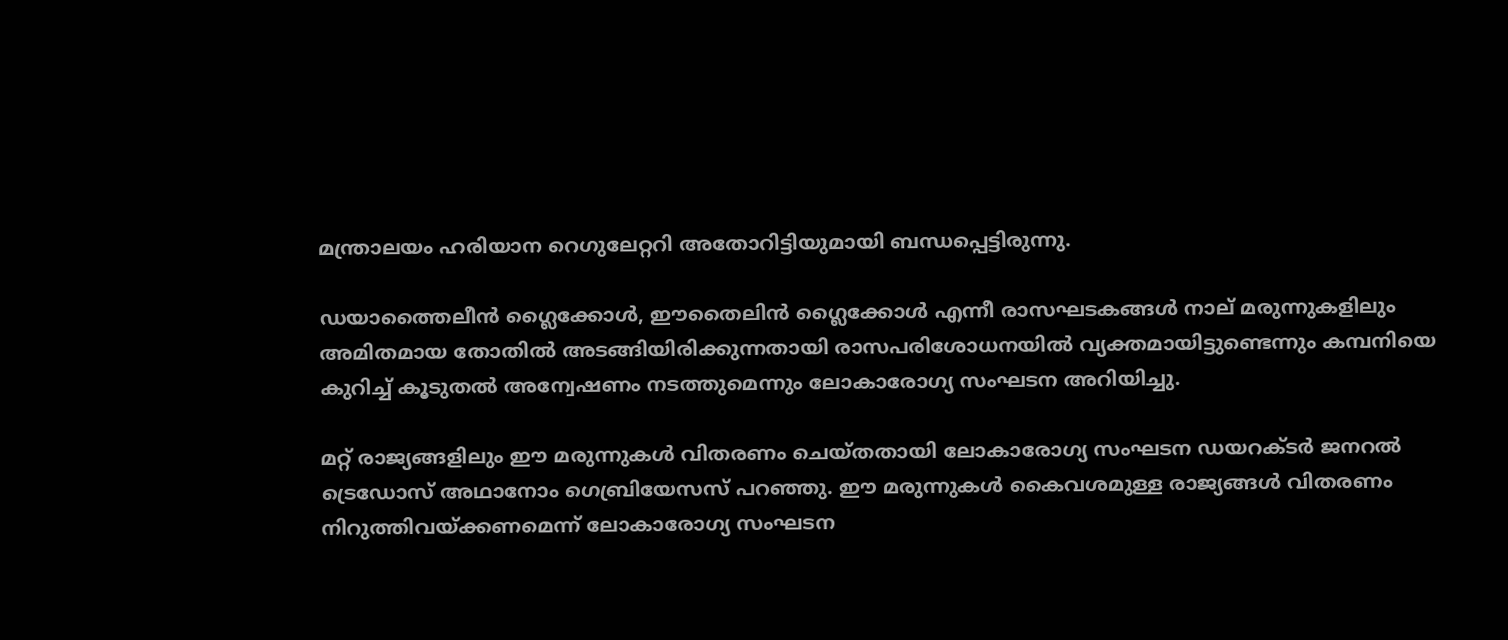മന്ത്രാലയം ഹരിയാന റെഗുലേറ്ററി അതോറിട്ടിയുമായി ബന്ധപ്പെട്ടിരുന്നു.

ഡയാത്തൈലീൻ ഗ്ലൈക്കോൾ, ഈതൈലിൻ ഗ്ലൈക്കോൾ എന്നീ രാസഘടകങ്ങൾ നാല് മരുന്നുകളിലും അമിതമായ തോതിൽ അടങ്ങിയിരിക്കുന്നതായി രാസപരിശോധനയിൽ വ്യക്തമായിട്ടുണ്ടെന്നും കമ്പനിയെ കുറിച്ച് കൂടുതൽ അന്വേഷണം നടത്തുമെന്നും ലോകാരോഗ്യ സംഘടന അറിയിച്ചു.

മറ്റ് രാജ്യങ്ങളിലും ഈ മരുന്നുകൾ വിതരണം ചെയ്തതായി ലോകാരോഗ്യ സംഘടന ഡയറക്ടർ ജനറൽ ട്രെഡോസ് അഥാനോം ഗെബ്രിയേസസ് പറഞ്ഞു. ഈ മരുന്നുകൾ കൈവശമുള്ള രാജ്യങ്ങൾ വിതരണം നിറുത്തിവയ്ക്കണമെന്ന് ലോകാരോഗ്യ സംഘടന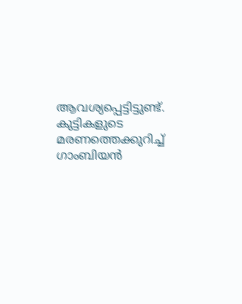ആവശ്യപ്പെട്ടിട്ടുണ്ട്. കുട്ടികളുടെ മരണത്തെക്കുറിച്ച് ഗാംബിയൻ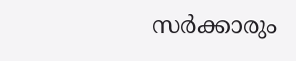സർക്കാരും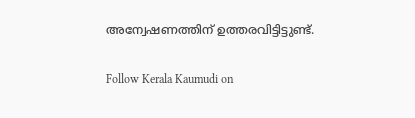അന്വേഷണത്തിന് ഉത്തരവിട്ടിട്ടുണ്ട്.

Follow Kerala Kaumudi on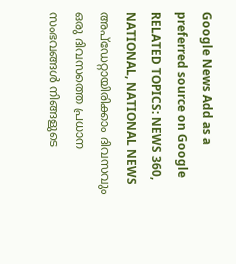Google News Add as a preferred source on Google
RELATED TOPICS: NEWS 360, NATIONAL, NATIONAL NEWS
അപ്ഡേറ്റായിരിക്കാം ദിവസവും
ഒരു ദിവസത്തെ പ്രധാന സംഭവങ്ങൾ നിങ്ങളുടെ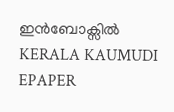ഇൻബോക്സിൽ
KERALA KAUMUDI EPAPER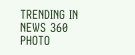TRENDING IN NEWS 360
PHOTO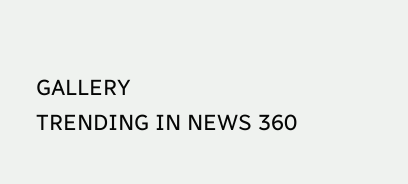GALLERY
TRENDING IN NEWS 360